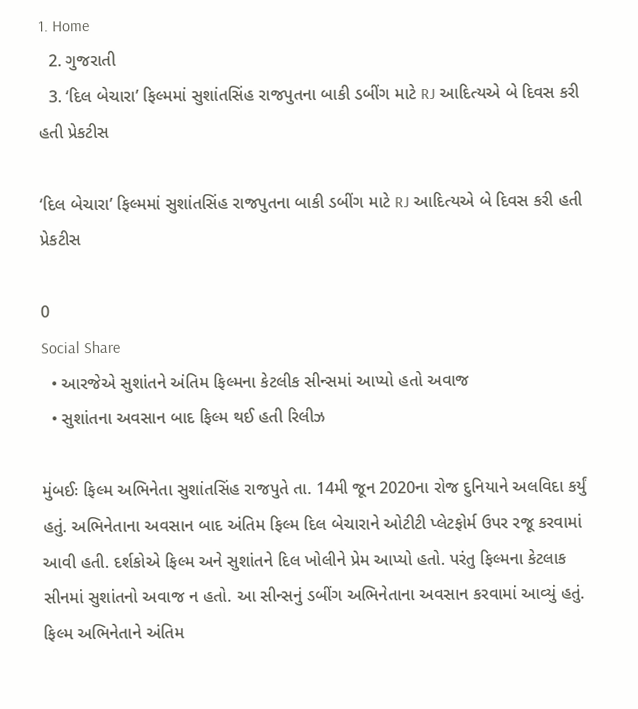1. Home
  2. ગુજરાતી
  3. ‘દિલ બેચારા’ ફિલ્મમાં સુશાંતસિંહ રાજપુતના બાકી ડબીંગ માટે RJ આદિત્યએ બે દિવસ કરી હતી પ્રેકટીસ

‘દિલ બેચારા’ ફિલ્મમાં સુશાંતસિંહ રાજપુતના બાકી ડબીંગ માટે RJ આદિત્યએ બે દિવસ કરી હતી પ્રેકટીસ

0
Social Share
  • આરજેએ સુશાંતને અંતિમ ફિલ્મના કેટલીક સીન્સમાં આપ્યો હતો અવાજ
  • સુશાંતના અવસાન બાદ ફિલ્મ થઈ હતી રિલીઝ

મુંબઈઃ ફિલ્મ અભિનેતા સુશાંતસિંહ રાજપુતે તા. 14મી જૂન 2020ના રોજ દુનિયાને અલવિદા કર્યું હતું. અભિનેતાના અવસાન બાદ અંતિમ ફિલ્મ દિલ બેચારાને ઓટીટી પ્લેટફોર્મ ઉપર રજૂ કરવામાં આવી હતી. દર્શકોએ ફિલ્મ અને સુશાંતને દિલ ખોલીને પ્રેમ આપ્યો હતો. પરંતુ ફિલ્મના કેટલાક સીનમાં સુશાંતનો અવાજ ન હતો. આ સીન્સનું ડબીંગ અભિનેતાના અવસાન કરવામાં આવ્યું હતું. ફિલ્મ અભિનેતાને અંતિમ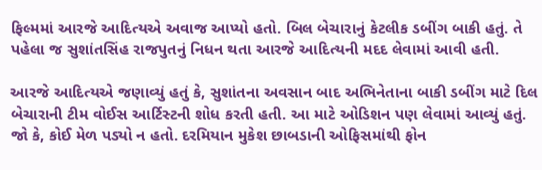ફિલ્મમાં આરજે આદિત્યએ અવાજ આપ્યો હતો. બિલ બેચારાનું કેટલીક ડબીંગ બાકી હતું. તે પહેલા જ સુશાંતસિંહ રાજપુતનું નિધન થતા આરજે આદિત્યની મદદ લેવામાં આવી હતી.

આરજે આદિત્યએ જણાવ્યું હતું કે, સુશાંતના અવસાન બાદ અભિનેતાના બાકી ડબીંગ માટે દિલ બેચારાની ટીમ વોઈસ આર્ટિસ્ટની શોધ કરતી હતી. આ માટે ઓડિશન પણ લેવામાં આવ્યું હતું. જો કે, કોઈ મેળ પડ્યો ન હતો. દરમિયાન મુકેશ છાબડાની ઓફિસમાંથી ફોન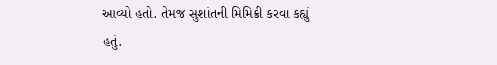આવ્યો હતો. તેમજ સુશાંતની મિમિક્રી કરવા કહ્યું હતું.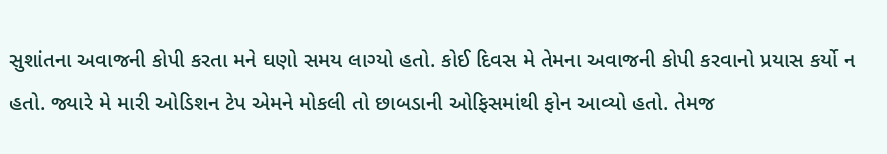સુશાંતના અવાજની કોપી કરતા મને ઘણો સમય લાગ્યો હતો. કોઈ દિવસ મે તેમના અવાજની કોપી કરવાનો પ્રયાસ કર્યો ન હતો. જ્યારે મે મારી ઓડિશન ટેપ એમને મોકલી તો છાબડાની ઓફિસમાંથી ફોન આવ્યો હતો. તેમજ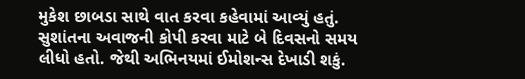મુકેશ છાબડા સાથે વાત કરવા કહેવામાં આવ્યું હતું. સુશાંતના અવાજની કોપી કરવા માટે બે દિવસનો સમય લીધો હતો. જેથી અભિનયમાં ઈમોશન્સ દેખાડી શકું.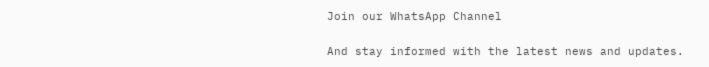Join our WhatsApp Channel

And stay informed with the latest news and updates.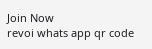Join Now
revoi whats app qr code